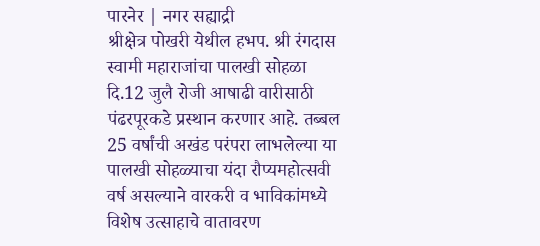पारनेर | नगर सह्याद्री
श्रीक्षेत्र पोखरी येथील हभप. श्री रंगदास स्वामी महाराजांचा पालखी सोहळा दि.12 जुलै रोजी आषाढी वारीसाठी पंढरपूरकडे प्रस्थान करणार आहे. तब्बल 25 वर्षांची अखंड परंपरा लाभलेल्या या पालखी सोहळ्याचा यंदा रौप्यमहोत्सवी वर्ष असल्याने वारकरी व भाविकांमध्ये विशेष उत्साहाचे वातावरण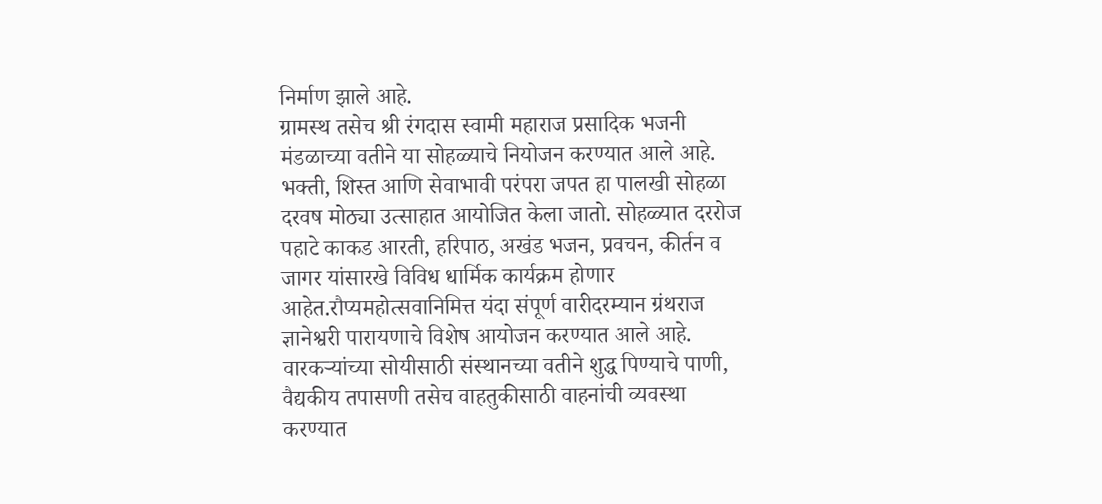निर्माण झाले आहे.
ग्रामस्थ तसेच श्री रंगदास स्वामी महाराज प्रसादिक भजनी मंडळाच्या वतीने या सोहळ्याचे नियोजन करण्यात आले आहे. भक्ती, शिस्त आणि सेवाभावी परंपरा जपत हा पालखी सोहळा दरवष मोठ्या उत्साहात आयोजित केला जातो. सोहळ्यात दररोज पहाटे काकड आरती, हरिपाठ, अखंड भजन, प्रवचन, कीर्तन व जागर यांसारखे विविध धार्मिक कार्यक्रम होणार आहेत.रौप्यमहोत्सवानिमित्त यंदा संपूर्ण वारीदरम्यान ग्रंथराज ज्ञानेश्वरी पारायणाचे विशेष आयोजन करण्यात आले आहे. वारकऱ्यांच्या सोयीसाठी संस्थानच्या वतीने शुद्ध पिण्याचे पाणी, वैद्यकीय तपासणी तसेच वाहतुकीसाठी वाहनांची व्यवस्था करण्यात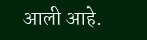आली आहे.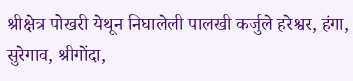श्रीक्षेत्र पोखरी येथून निघालेली पालखी कर्जुले हरेश्वर, हंगा, सुरेगाव, श्रीगोंदा,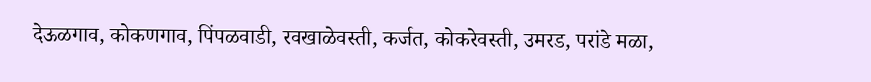देऊळगाव, कोकणगाव, पिंपळवाडी, रवखाळेवस्ती, कर्जत, कोकरेवस्ती, उमरड, परांडे मळा,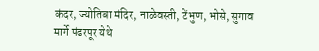कंदर, ज्योतिबा मंदिर, नाळेवस्ती, टेंभुण, भोसे, सुगाव मार्गे पंढरपूर येथे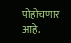पोहोचणार आहे.